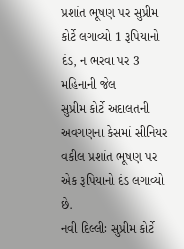પ્રશાંત ભૂષણ પર સુપ્રીમ કોર્ટે લગાવ્યો 1 રૂપિયાનો દંડ, ન ભરવા પર 3 મહિનાની જેલ
સુપ્રીમ કોર્ટે અદાલતની અવગણના કેસમાં સીનિયર વકીલ પ્રશાંત ભૂષણ પર એક રૂપિયાનો દંડ લગાવ્યો છે.
નવી દિલ્લીઃ સુપ્રીમ કોર્ટે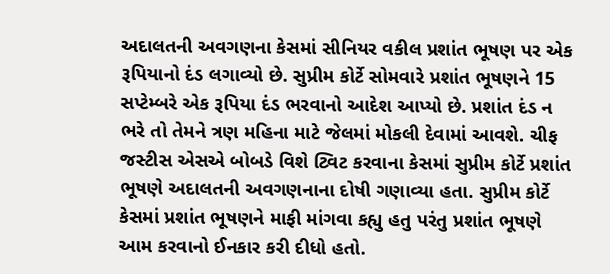અદાલતની અવગણના કેસમાં સીનિયર વકીલ પ્રશાંત ભૂષણ પર એક રૂપિયાનો દંડ લગાવ્યો છે. સુપ્રીમ કોર્ટે સોમવારે પ્રશાંત ભૂષણને 15 સપ્ટેમ્બરે એક રૂપિયા દંડ ભરવાનો આદેશ આપ્યો છે. પ્રશાંત દંડ ન ભરે તો તેમને ત્રણ મહિના માટે જેલમાં મોકલી દેવામાં આવશે. ચીફ જસ્ટીસ એસએ બોબડે વિશે ટ્વિટ કરવાના કેસમાં સુપ્રીમ કોર્ટે પ્રશાંત ભૂષણે અદાલતની અવગણનાના દોષી ગણાવ્યા હતા. સુપ્રીમ કોર્ટે કેસમાં પ્રશાંત ભૂષણને માફી માંગવા કહ્યુ હતુ પરંતુ પ્રશાંત ભૂષણે આમ કરવાનો ઈનકાર કરી દીધો હતો.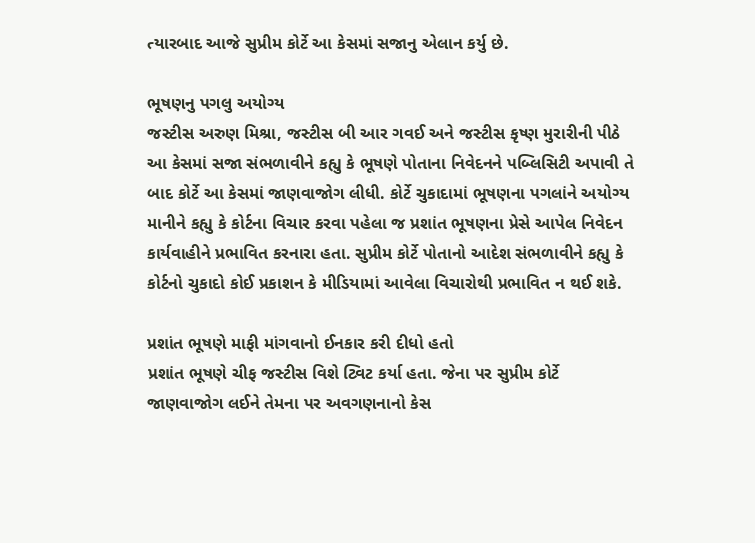ત્યારબાદ આજે સુપ્રીમ કોર્ટે આ કેસમાં સજાનુ એલાન કર્યુ છે.

ભૂષણનુ પગલુ અયોગ્ય
જસ્ટીસ અરુણ મિશ્રા, જસ્ટીસ બી આર ગવઈ અને જસ્ટીસ કૃષ્ણ મુરારીની પીઠે આ કેસમાં સજા સંભળાવીને કહ્યુ કે ભૂષણે પોતાના નિવેદનને પબ્લિસિટી અપાવી તે બાદ કોર્ટે આ કેસમાં જાણવાજોગ લીધી. કોર્ટે ચુકાદામાં ભૂષણના પગલાંને અયોગ્ય માનીને કહ્યુ કે કોર્ટના વિચાર કરવા પહેલા જ પ્રશાંત ભૂષણના પ્રેસે આપેલ નિવેદન કાર્યવાહીને પ્રભાવિત કરનારા હતા. સુપ્રીમ કોર્ટે પોતાનો આદેશ સંભળાવીને કહ્યુ કે કોર્ટનો ચુકાદો કોઈ પ્રકાશન કે મીડિયામાં આવેલા વિચારોથી પ્રભાવિત ન થઈ શકે.

પ્રશાંત ભૂષણે માફી માંગવાનો ઈનકાર કરી દીધો હતો
પ્રશાંત ભૂષણે ચીફ જસ્ટીસ વિશે ટ્વિટ કર્યા હતા. જેના પર સુપ્રીમ કોર્ટે જાણવાજોગ લઈને તેમના પર અવગણનાનો કેસ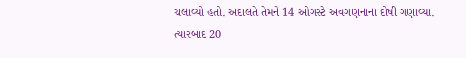ચલાવ્યો હતો. અદાલતે તેમને 14 ઓગસ્ટે અવગણનાના દોષી ગણાવ્યા. ત્યારબાદ 20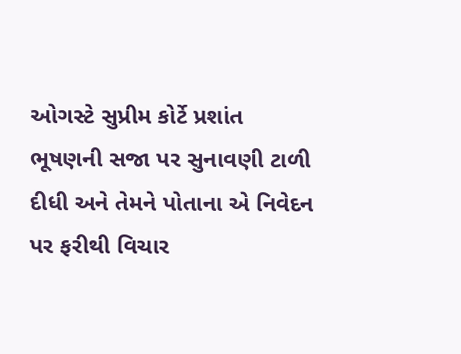ઓગસ્ટે સુપ્રીમ કોર્ટે પ્રશાંત ભૂષણની સજા પર સુનાવણી ટાળી દીધી અને તેમને પોતાના એ નિવેદન પર ફરીથી વિચાર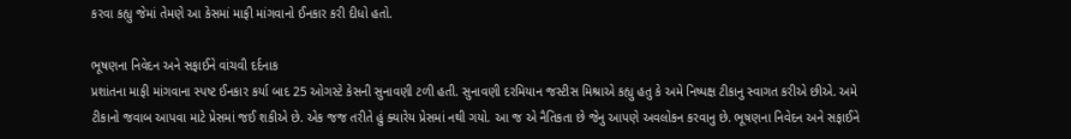કરવા કહ્યુ જેમાં તેમણે આ કેસમાં માફી માંગવાનો ઈનકાર કરી દીધો હતો.

ભૂષણના નિવેદન અને સફાઈને વાંચવી દર્દનાક
પ્રશાંતના માફી માંગવાના સ્પષ્ટ ઈનકાર કર્યા બાદ 25 ઓગસ્ટે કેસની સુનાવણી ટળી હતી. સુનાવણી દરમિયાન જસ્ટીસ મિશ્રાએ કહ્યુ હતુ કે અમે નિષ્પક્ષ ટીકાનુ સ્વાગત કરીએ છીએ. અમે ટીકાનો જવાબ આપવા માટે પ્રેસમાં જઈ શકીએ છે. એક જજ તરીતે હું ક્યારેય પ્રેસમાં નથી ગયો. આ જ એ નૈતિકતા છે જેનુ આપણે અવલોકન કરવાનુ છે. ભૂષણના નિવેદન અને સફાઈને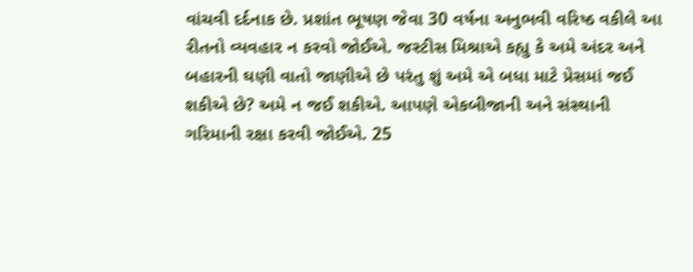વાંચવી દર્દનાક છે. પ્રશાંત ભૂષણ જેવા 30 વર્ષના અનુભવી વરિષ્ઠ વકીલે આ રીતનો વ્યવહાર ન કરવો જોઈએ. જસ્ટીસ મિશ્રાએ કહ્યુ કે અમે અંદર અને બહારની ઘણી વાતો જાણીએ છે પરંતુ શું અમે એ બધા માટે પ્રેસમાં જઈ શકીએ છે? અમે ન જઈ શકીએ. આપણે એકબીજાની અને સંસ્થાની ગરિમાની રક્ષા કરવી જોઈએ. 25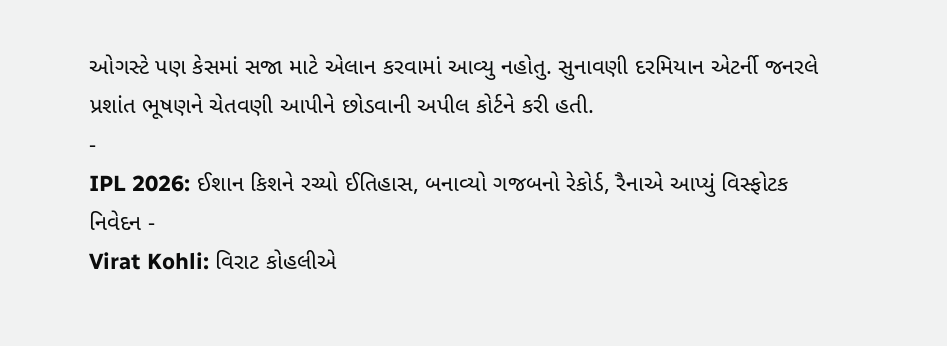ઓગસ્ટે પણ કેસમાં સજા માટે એલાન કરવામાં આવ્યુ નહોતુ. સુનાવણી દરમિયાન એટર્ની જનરલે પ્રશાંત ભૂષણને ચેતવણી આપીને છોડવાની અપીલ કોર્ટને કરી હતી.
-
IPL 2026: ઈશાન કિશને રચ્યો ઈતિહાસ, બનાવ્યો ગજબનો રેકોર્ડ, રૈનાએ આપ્યું વિસ્ફોટક નિવેદન -
Virat Kohli: વિરાટ કોહલીએ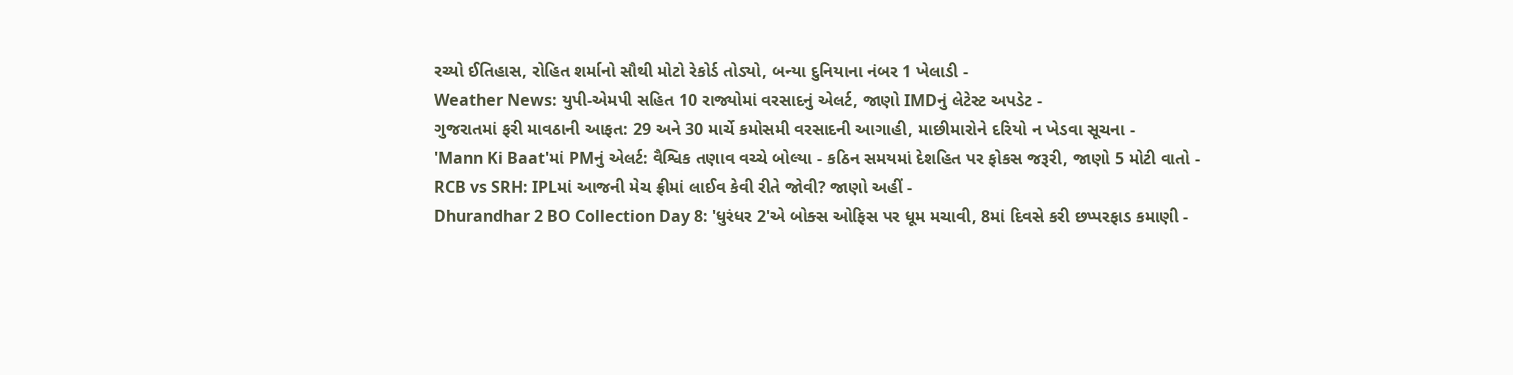રચ્યો ઈતિહાસ, રોહિત શર્માનો સૌથી મોટો રેકોર્ડ તોડ્યો, બન્યા દુનિયાના નંબર 1 ખેલાડી -
Weather News: યુપી-એમપી સહિત 10 રાજ્યોમાં વરસાદનું એલર્ટ, જાણો IMDનું લેટેસ્ટ અપડેટ -
ગુજરાતમાં ફરી માવઠાની આફત: 29 અને 30 માર્ચે કમોસમી વરસાદની આગાહી, માછીમારોને દરિયો ન ખેડવા સૂચના -
'Mann Ki Baat'માં PMનું એલર્ટ: વૈશ્વિક તણાવ વચ્ચે બોલ્યા - કઠિન સમયમાં દેશહિત પર ફોકસ જરૂરી, જાણો 5 મોટી વાતો -
RCB vs SRH: IPLમાં આજની મેચ ફ્રીમાં લાઈવ કેવી રીતે જોવી? જાણો અહીં -
Dhurandhar 2 BO Collection Day 8: 'ધુરંધર 2'એ બોક્સ ઓફિસ પર ધૂમ મચાવી, 8માં દિવસે કરી છપ્પરફાડ કમાણી -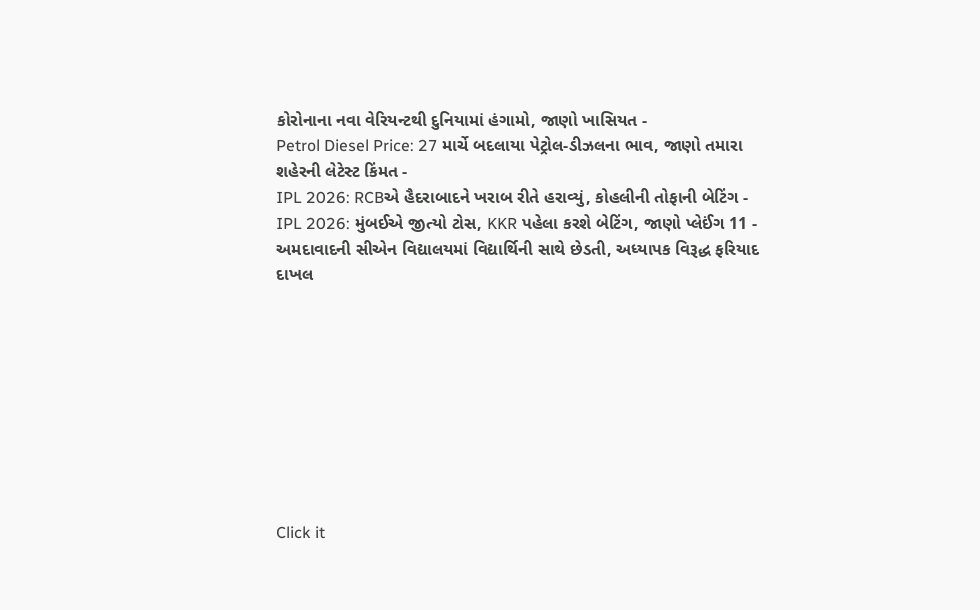કોરોનાના નવા વેરિયન્ટથી દુનિયામાં હંગામો, જાણો ખાસિયત -
Petrol Diesel Price: 27 માર્ચે બદલાયા પેટ્રોલ-ડીઝલના ભાવ, જાણો તમારા શહેરની લેટેસ્ટ કિંમત -
IPL 2026: RCBએ હૈદરાબાદને ખરાબ રીતે હરાવ્યું, કોહલીની તોફાની બેટિંગ -
IPL 2026: મુંબઈએ જીત્યો ટોસ, KKR પહેલા કરશે બેટિંગ, જાણો પ્લેઈંગ 11 -
અમદાવાદની સીએન વિદ્યાલયમાં વિદ્યાર્થિની સાથે છેડતી, અધ્યાપક વિરૂદ્ધ ફરિયાદ દાખલ









Click it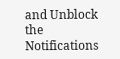and Unblock the Notifications